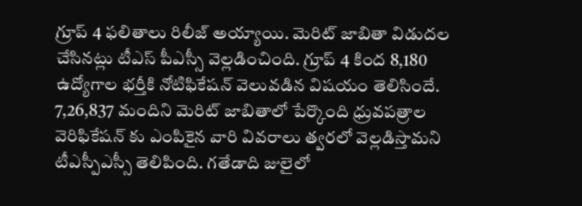గ్రూప్ 4 ఫలితాలు రిలీజ్ అయ్యాయి. మెరిట్ జాబితా విడుదల చేసినట్లు టీఎస్ పీఎస్సీ వెల్లడించింది. గ్రూప్ 4 కింద 8,180 ఉద్యోగాల భర్తీకి నోటిఫికేషన్ వెలువడిన విషయం తెలిసిందే. 7,26,837 మందిని మెరిట్ జాబితాలో పేర్కొంది ధ్రువపత్రాల వెరిఫికేషన్ కు ఎంపికైన వారి వివరాలు త్వరలో వెల్లడిస్తామని టీఎస్పీఎస్సీ తెలిపింది. గతేడాది జులైలో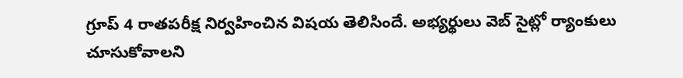గ్రూప్ 4 రాతపరీక్ష నిర్వహించిన విషయ తెలిసిందే. అభ్యర్థులు వెబ్ సైట్లో ర్యాంకులు చూసుకోవాలని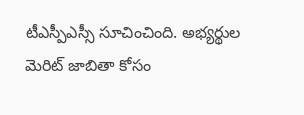టీఎస్పీఎస్సీ సూచించింది. అభ్యర్థుల మెరిట్ జాబితా కోసం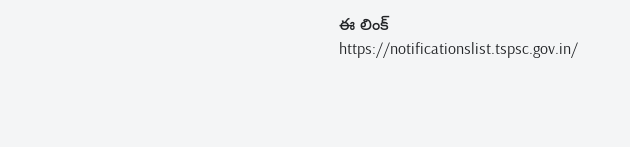ఈ లింక్ https://notificationslist.tspsc.gov.in/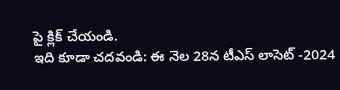పై క్లిక్ చేయండి.
ఇది కూడా చదవండి: ఈ నెల 28న టీఎస్ లాసెట్ -2024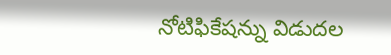నోటిఫికేషన్ను విడుదల